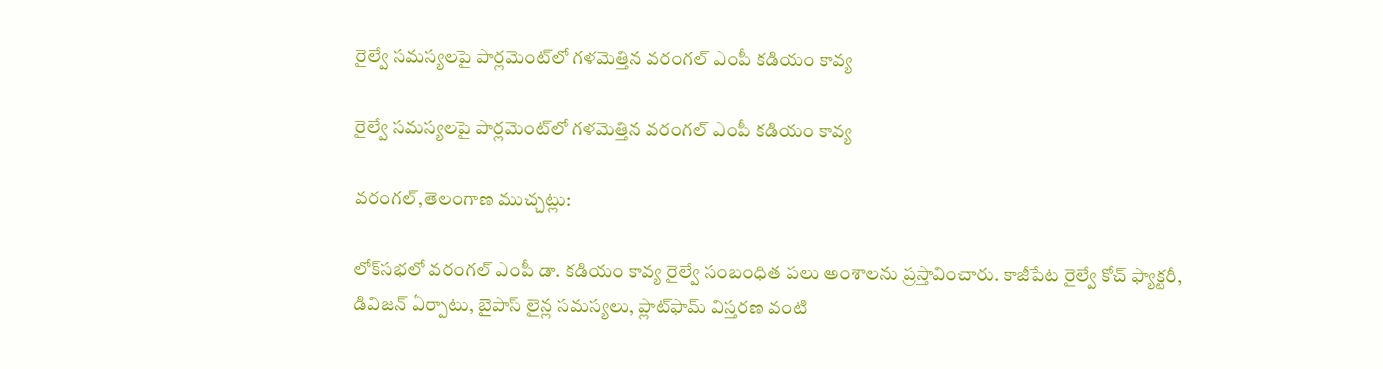రైల్వే సమస్యలపై పార్లమెంట్‌లో గళమెత్తిన వరంగల్ ఎంపీ కడియం కావ్య

రైల్వే సమస్యలపై పార్లమెంట్‌లో గళమెత్తిన వరంగల్ ఎంపీ కడియం కావ్య

వరంగల్,తెలంగాణ ముచ్చట్లు:

లోక్‌సభలో వరంగల్ ఎంపీ డా. కడియం కావ్య రైల్వే సంబంధిత పలు అంశాలను ప్రస్తావించారు. కాజీపేట రైల్వే కోచ్ ఫ్యాక్టరీ, డివిజన్ ఏర్పాటు, బైపాస్ లైన్ల సమస్యలు, ప్లాట్‌ఫామ్ విస్తరణ వంటి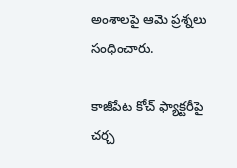అంశాలపై ఆమె ప్రశ్నలు సంధించారు.

కాజీపేట కోచ్ ఫ్యాక్టరీపై చర్చ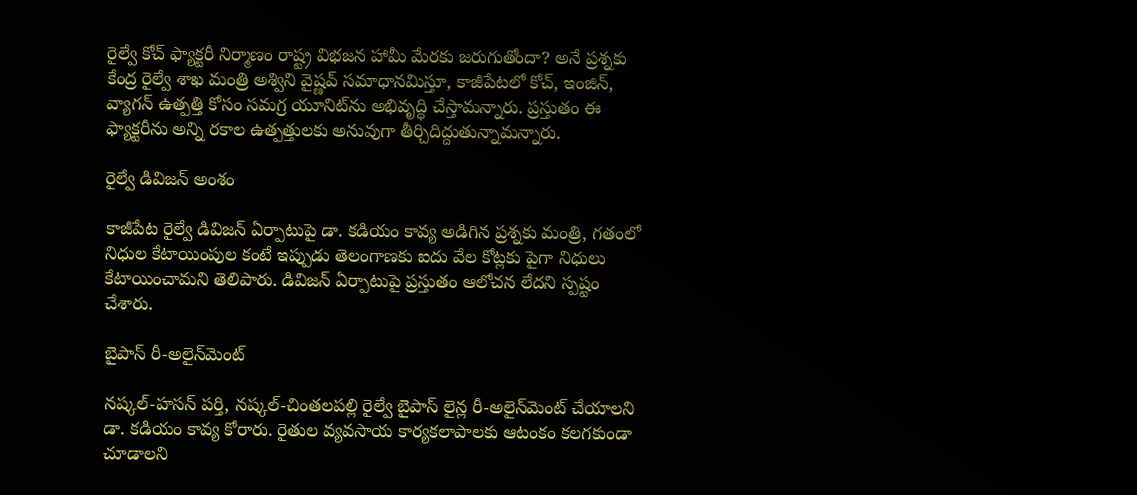రైల్వే కోచ్ ఫ్యాక్టరీ నిర్మాణం రాష్ట్ర విభజన హామీ మేరకు జరుగుతోందా? అనే ప్రశ్నకు కేంద్ర రైల్వే శాఖ మంత్రి అశ్విని వైష్ణవ్ సమాధానమిస్తూ, కాజీపేటలో కోచ్, ఇంజిన్, వ్యాగన్ ఉత్పత్తి కోసం సమగ్ర యూనిట్‌ను అభివృద్ధి చేస్తామన్నారు. ప్రస్తుతం ఈ ఫ్యాక్టరీను అన్ని రకాల ఉత్పత్తులకు అనువుగా తీర్చిదిద్దుతున్నామన్నారు.

రైల్వే డివిజన్ అంశం

కాజీపేట రైల్వే డివిజన్ ఏర్పాటుపై డా. కడియం కావ్య అడిగిన ప్రశ్నకు మంత్రి, గతంలో నిధుల కేటాయింపుల కంటే ఇప్పుడు తెలంగాణకు ఐదు వేల కోట్లకు పైగా నిధులు కేటాయించామని తెలిపారు. డివిజన్ ఏర్పాటుపై ప్రస్తుతం ఆలోచన లేదని స్పష్టం చేశారు.

బైపాస్ రీ-అలైన్‌మెంట్

నష్కల్-హసన్ పర్తి, నష్కల్-చింతలపల్లి రైల్వే బైపాస్ లైన్ల రీ-అలైన్‌మెంట్ చేయాలని డా. కడియం కావ్య కోరారు. రైతుల వ్యవసాయ కార్యకలాపాలకు ఆటంకం కలగకుండా చూడాలని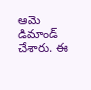ఆమె డిమాండ్ చేశారు. ఈ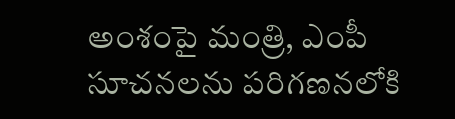అంశంపై మంత్రి, ఎంపీ సూచనలను పరిగణనలోకి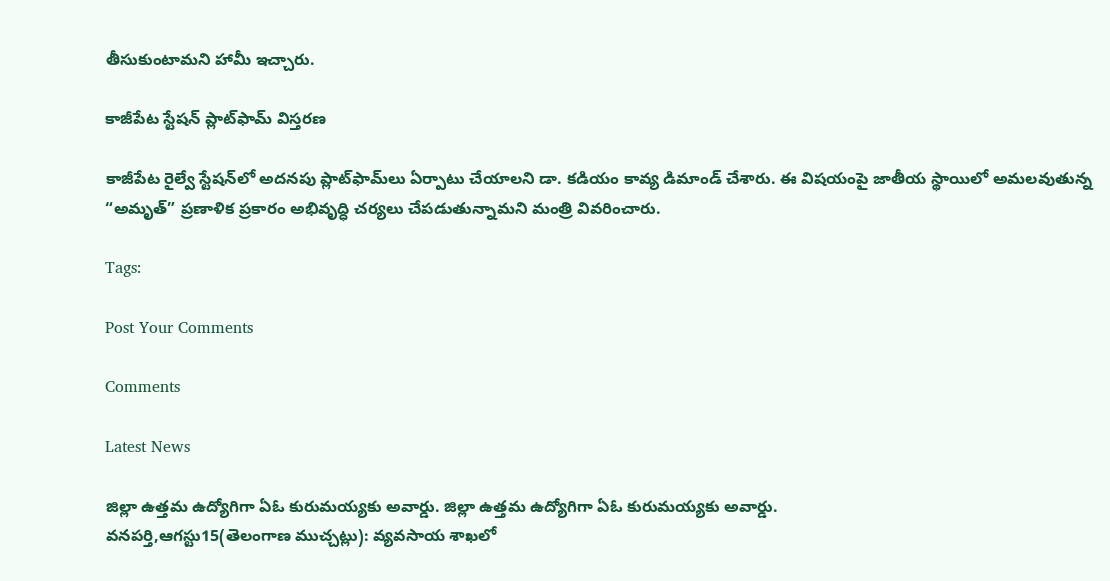తీసుకుంటామని హామీ ఇచ్చారు.

కాజీపేట స్టేషన్ ప్లాట్‌ఫామ్ విస్తరణ

కాజీపేట రైల్వే స్టేషన్‌లో అదనపు ప్లాట్‌ఫామ్‌లు ఏర్పాటు చేయాలని డా. కడియం కావ్య డిమాండ్ చేశారు. ఈ విషయంపై జాతీయ స్థాయిలో అమలవుతున్న “అమృత్” ప్రణాళిక ప్రకారం అభివృద్ధి చర్యలు చేపడుతున్నామని మంత్రి వివరించారు.

Tags:

Post Your Comments

Comments

Latest News

జిల్లా ఉత్తమ ఉద్యోగిగా ఏఓ కురుమయ్యకు అవార్డు. జిల్లా ఉత్తమ ఉద్యోగిగా ఏఓ కురుమయ్యకు అవార్డు.
వనపర్తి,ఆగస్టు15(తెలంగాణ ముచ్చట్లు): వ్యవసాయ శాఖలో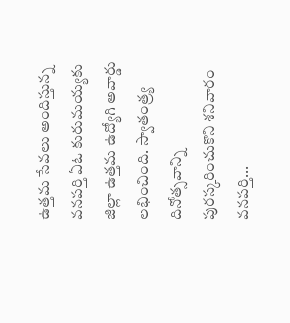ఉత్తమ సేవలు అందిస్తున్న వనపర్తి ఏఓ కురుమయ్యకు జిల్లా ఉత్తమ ఉద్యోగి అవార్డు లభించింది. స్వాతంత్ర్య దినోత్సవాన్ని పురస్కరించుకొని శనివారం వనపర్తి...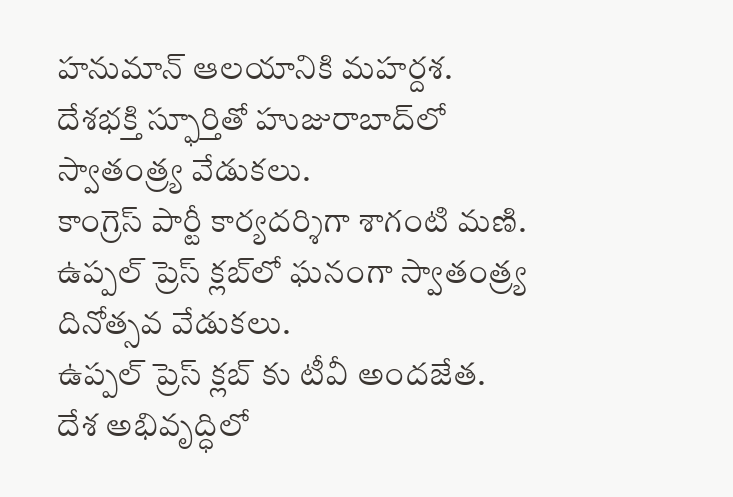హనుమాన్ ఆలయానికి మహర్దశ.
దేశభక్తి స్ఫూర్తితో హుజురాబాద్‌లో స్వాతంత్ర్య వేడుకలు.
కాంగ్రెస్ పార్టీ కార్యదర్శిగా శాగంటి మణి.
ఉప్పల్ ప్రెస్ క్లబ్‌లో ఘనంగా స్వాతంత్ర్య దినోత్సవ వేడుకలు.
ఉప్పల్ ప్రెస్ క్లబ్‌ కు టీవీ అందజేత.
దేశ అభివృద్ధిలో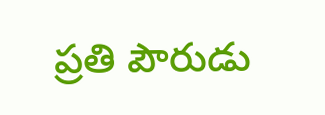ప్రతి పౌరుడు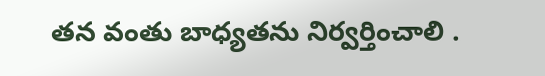తన వంతు బాధ్యతను నిర్వర్తించాలి .